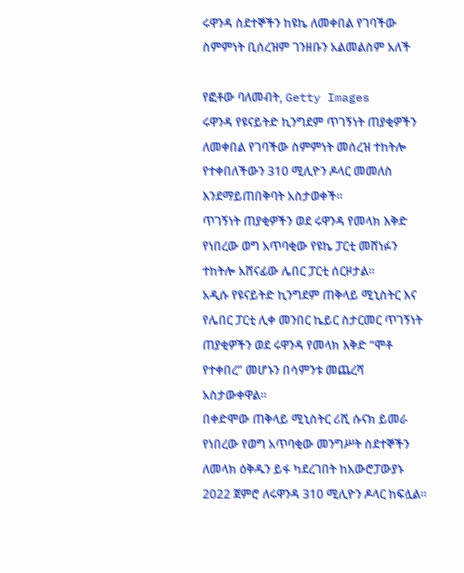ሩዋንዳ ስደተኞችን ከዩኬ ለመቀበል የገባችው ስምምነት ቢሰረዝም ገንዘቡን አልመልስም አለች

የፎቶው ባለመብት, Getty Images
ሩዋንዳ የዩናይትድ ኪንግደም ጥገኝነት ጠያቂዎችን ለመቀበል የገባችው ስምምነት መሰረዝ ተከትሎ የተቀበለችውን 310 ሚሊዮን ዶላር መመለስ እንደማይጠበቅባት አስታወቀች።
ጥገኝነት ጠያቂዎችን ወደ ሩዋንዳ የመላክ እቅድ የነበረው ወግ አጥባቂው የዩኬ ፓርቲ መሸነፉን ተከትሎ አሸናፊው ሌበር ፓርቲ ሰርዞታል።
አዲሱ የዩናይትድ ኪንግደም ጠቅላይ ሚኒስትር እና የሌበር ፓርቲ ሊቀ መንበር ኬይር ስታርመር ጥገኝነት ጠያቂዎችን ወደ ሩዋንዳ የመላክ እቅድ “ሞቶ የተቀበረ” መሆኑን በሳምንቱ መጨረሻ አስታውቀዋል።
በቀድሞው ጠቅላይ ሚኒስትር ሪሺ ሱናክ ይመራ የነበረው የወግ አጥባቂው መንግሥት ስደተኞችን ለመላክ ዕቅዱን ይፋ ካደረገበት ከአውሮፓውያኑ 2022 ጀምሮ ለሩዋንዳ 310 ሚሊዮን ዶላር ከፍሏል።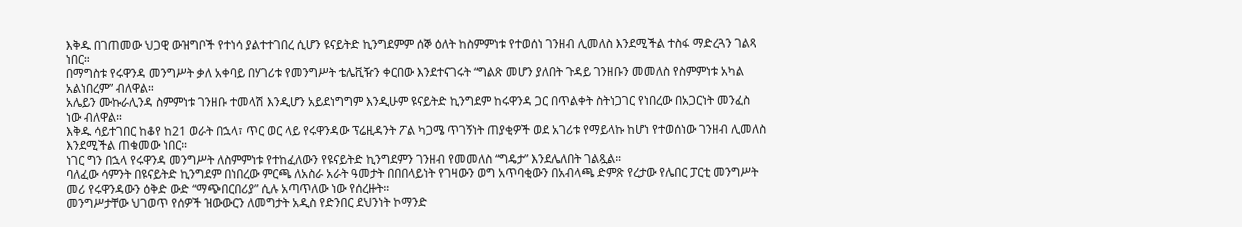እቅዱ በገጠመው ህጋዊ ውዝግቦች የተነሳ ያልተተገበረ ሲሆን ዩናይትድ ኪንግደምም ሰኞ ዕለት ከስምምነቱ የተወሰነ ገንዘብ ሊመለስ እንደሚችል ተስፋ ማድረጓን ገልጻ ነበር።
በማግስቱ የሩዋንዳ መንግሥት ቃለ አቀባይ በሃገሪቱ የመንግሥት ቴሌቪዥን ቀርበው እንደተናገሩት “ግልጽ መሆን ያለበት ጉዳይ ገንዘቡን መመለስ የስምምነቱ አካል አልነበረም” ብለዋል።
አሌይን ሙኩራሊንዳ ስምምነቱ ገንዘቡ ተመላሽ እንዲሆን አይደነግግም እንዲሁም ዩናይትድ ኪንግደም ከሩዋንዳ ጋር በጥልቀት ስትነጋገር የነበረው በአጋርነት መንፈስ ነው ብለዋል።
እቅዱ ሳይተገበር ከቆየ ከ21 ወራት በኋላ፣ ጥር ወር ላይ የሩዋንዳው ፕሬዚዳንት ፖል ካጋሜ ጥገኝነት ጠያቂዎች ወደ አገሪቱ የማይላኩ ከሆነ የተወሰነው ገንዘብ ሊመለስ እንደሚችል ጠቁመው ነበር።
ነገር ግን በኋላ የሩዋንዳ መንግሥት ለስምምነቱ የተከፈለውን የዩናይትድ ኪንግደምን ገንዘብ የመመለስ “ግዴታ” እንደሌለበት ገልጿል።
ባለፈው ሳምንት በዩናይትድ ኪንግደም በነበረው ምርጫ ለአስራ አራት ዓመታት በበበላይነት የገዛውን ወግ አጥባቂውን በአብላጫ ድምጽ የረታው የሌበር ፓርቲ መንግሥት መሪ የሩዋንዳውን ዕቅድ ውድ “ማጭበርበሪያ” ሲሉ አጣጥለው ነው የሰረዙት።
መንግሥታቸው ህገወጥ የሰዎች ዝውውርን ለመግታት አዲስ የድንበር ደህንነት ኮማንድ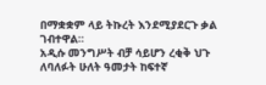በማቋቋም ላይ ትኩረት እንደሚያደርጉ ቃል ገብተዋል።
አዲሱ መንግሥት ብቻ ሳይሆን ረቂቅ ህጉ ለባለፉት ሁለት ዓመታት ከፍተኛ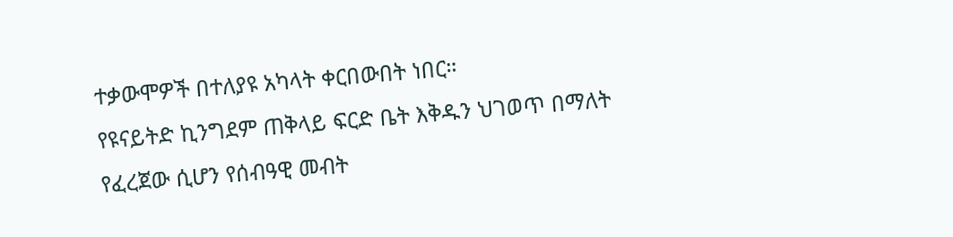ተቃውሞዎች በተለያዩ አካላት ቀርበውበት ነበር።
የዩናይትድ ኪንግደም ጠቅላይ ፍርድ ቤት እቅዱን ህገወጥ በማለት የፈረጀው ሲሆን የሰብዓዊ መብት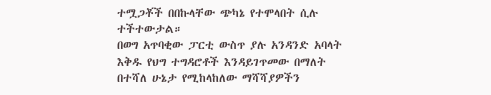ተሟጋቾች በበኩላቸው ጭካኔ የተሞላበት ሲሉ ተችተውታል።
በወግ አጥባቂው ፓርቲ ውስጥ ያሉ አንዳንድ አባላት እቅዱ የህግ ተግዳሮቶች እንዳይገጥመው በማለት በተሻለ ሁኔታ የሚከላከለው ማሻሻያዎችን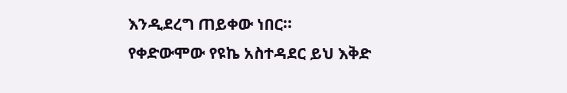እንዲደረግ ጠይቀው ነበር።
የቀድውሞው የዩኬ አስተዳደር ይህ እቅድ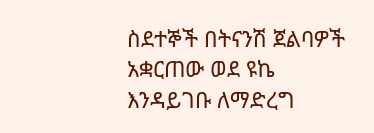ስደተኞች በትናንሽ ጀልባዎች አቋርጠው ወደ ዩኬ እንዳይገቡ ለማድረግ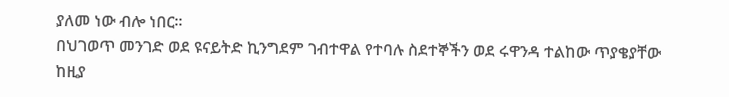ያለመ ነው ብሎ ነበር።
በህገወጥ መንገድ ወደ ዩናይትድ ኪንግደም ገብተዋል የተባሉ ስደተኞችን ወደ ሩዋንዳ ተልከው ጥያቄያቸው ከዚያ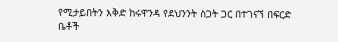የሚታይበትን እቅድ ከሩዋንዳ የደህንንት ስጋት ጋር በተገናኘ በፍርድ ቤቶች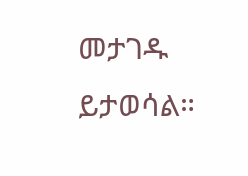መታገዱ ይታወሳል።